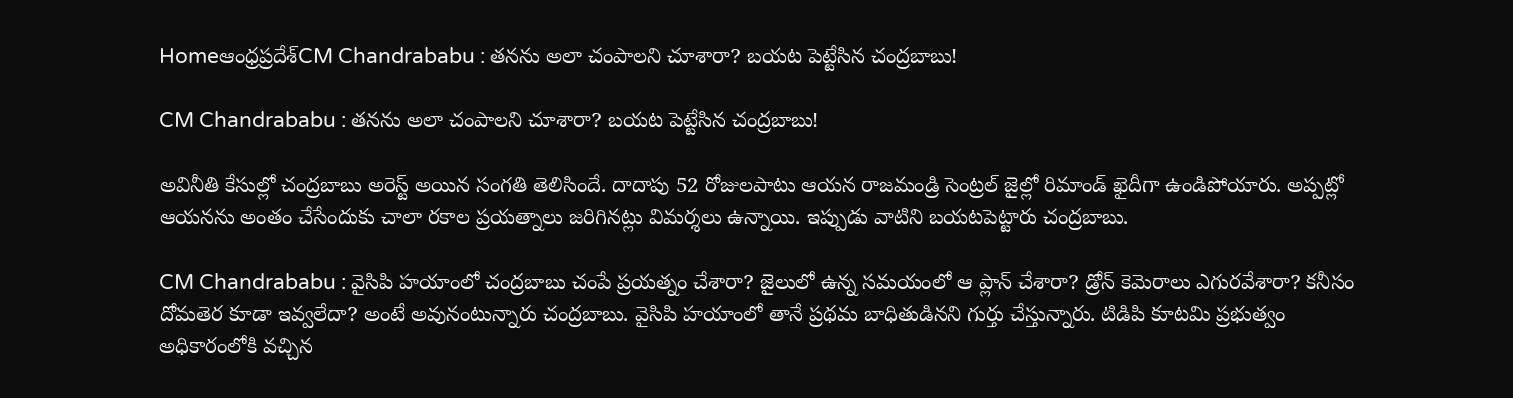Homeఆంధ్రప్రదేశ్‌CM Chandrababu : తనను అలా చంపాలని చూశారా? బయట పెట్టేసిన చంద్రబాబు!

CM Chandrababu : తనను అలా చంపాలని చూశారా? బయట పెట్టేసిన చంద్రబాబు!

అవినీతి కేసుల్లో చంద్రబాబు అరెస్ట్ అయిన సంగతి తెలిసిందే. దాదాపు 52 రోజులపాటు ఆయన రాజమండ్రి సెంట్రల్ జైల్లో రిమాండ్ ఖైదీగా ఉండిపోయారు. అప్పట్లో ఆయనను అంతం చేసేందుకు చాలా రకాల ప్రయత్నాలు జరిగినట్లు విమర్శలు ఉన్నాయి. ఇప్పుడు వాటిని బయటపెట్టారు చంద్రబాబు.

CM Chandrababu : వైసిపి హయాంలో చంద్రబాబు చంపే ప్రయత్నం చేశారా? జైలులో ఉన్న సమయంలో ఆ ప్లాన్ చేశారా? డ్రోన్ కెమెరాలు ఎగురవేశారా? కనీసం దోమతెర కూడా ఇవ్వలేదా? అంటే అవునంటున్నారు చంద్రబాబు. వైసిపి హయాంలో తానే ప్రథమ బాధితుడినని గుర్తు చేస్తున్నారు. టిడిపి కూటమి ప్రభుత్వం అధికారంలోకి వచ్చిన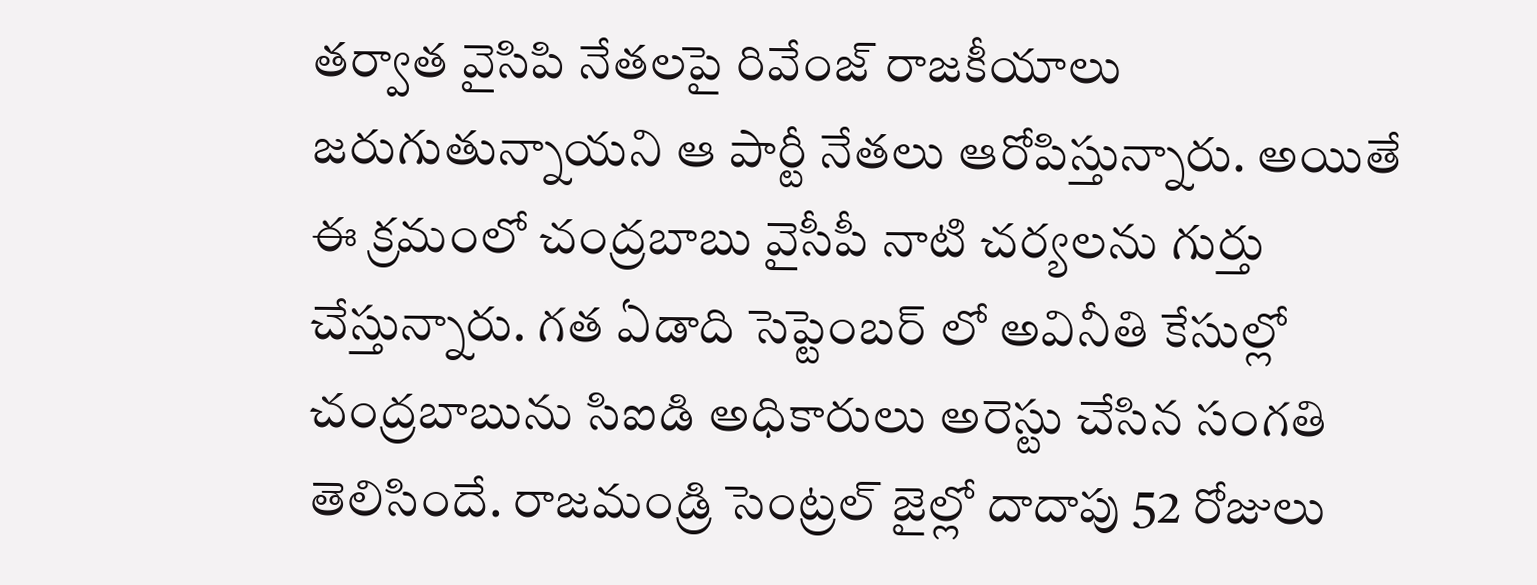తర్వాత వైసిపి నేతలపై రివేంజ్ రాజకీయాలు జరుగుతున్నాయని ఆ పార్టీ నేతలు ఆరోపిస్తున్నారు. అయితే ఈ క్రమంలో చంద్రబాబు వైసీపీ నాటి చర్యలను గుర్తు చేస్తున్నారు. గత ఏడాది సెప్టెంబర్ లో అవినీతి కేసుల్లో చంద్రబాబును సిఐడి అధికారులు అరెస్టు చేసిన సంగతి తెలిసిందే. రాజమండ్రి సెంట్రల్ జైల్లో దాదాపు 52 రోజులు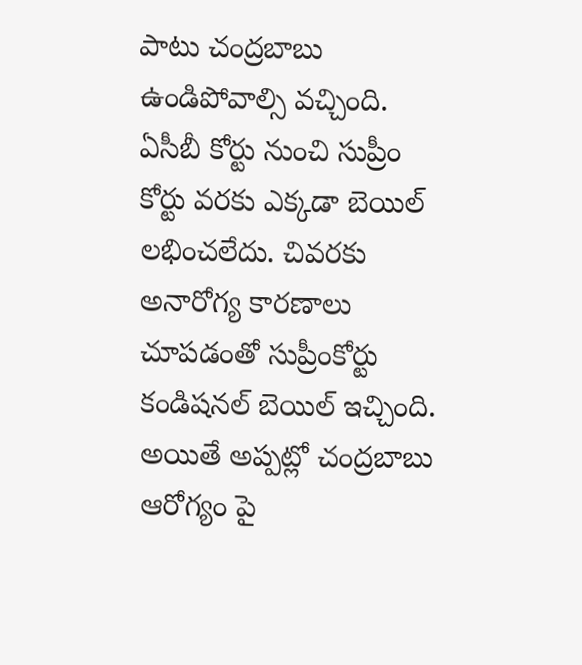పాటు చంద్రబాబు ఉండిపోవాల్సి వచ్చింది. ఏసీబీ కోర్టు నుంచి సుప్రీం కోర్టు వరకు ఎక్కడా బెయిల్ లభించలేదు. చివరకు అనారోగ్య కారణాలు చూపడంతో సుప్రీంకోర్టు కండిషనల్ బెయిల్ ఇచ్చింది. అయితే అప్పట్లో చంద్రబాబు ఆరోగ్యం పై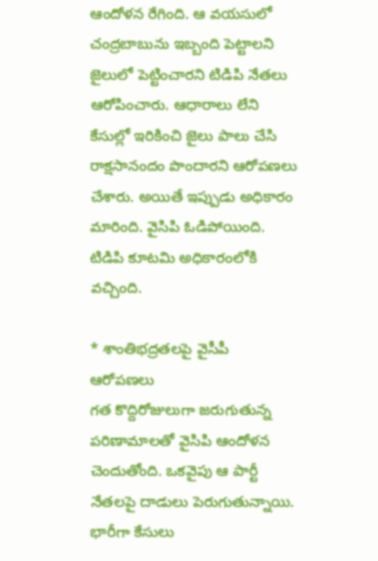ఆందోళన రేగింది. ఆ వయసులో చంద్రబాబును ఇబ్బంది పెట్టాలని జైలులో పెట్టించారని టిడిపి నేతలు ఆరోపించారు. ఆధారాలు లేని కేసుల్లో ఇరికించి జైలు పాలు చేసి రాక్షసానందం పొందారని ఆరోపణలు చేశారు. అయితే ఇప్పుడు అధికారం మారింది. వైసిపి ఓడిపోయింది. టిడిపి కూటమి అధికారంలోకి వచ్చింది.

* శాంతిభద్రతలపై వైసీపీ ఆరోపణలు
గత కొద్దిరోజులుగా జరుగుతున్న పరిణామాలతో వైసిపి ఆందోళన చెందుతోంది. ఒకవైపు ఆ పార్టీ నేతలపై దాడులు పెరుగుతున్నాయి. భారీగా కేసులు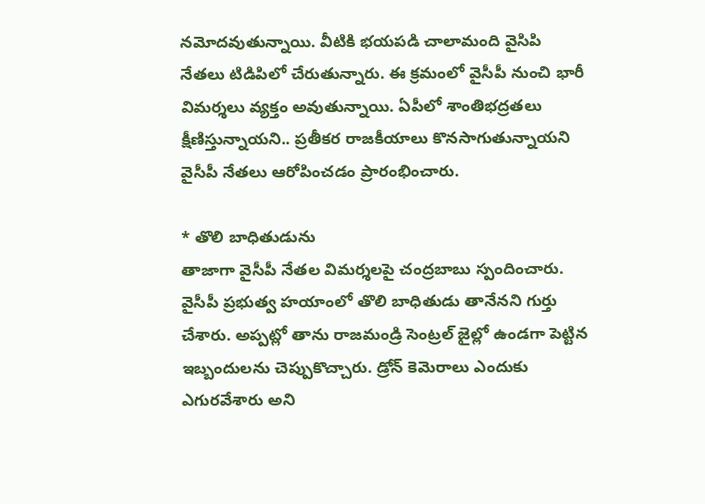నమోదవుతున్నాయి. వీటికి భయపడి చాలామంది వైసిపి నేతలు టిడిపిలో చేరుతున్నారు. ఈ క్రమంలో వైసీపీ నుంచి భారీ విమర్శలు వ్యక్తం అవుతున్నాయి. ఏపీలో శాంతిభద్రతలు క్షీణిస్తున్నాయని.. ప్రతీకర రాజకీయాలు కొనసాగుతున్నాయని వైసీపీ నేతలు ఆరోపించడం ప్రారంభించారు.

* తొలి బాధితుడును
తాజాగా వైసీపీ నేతల విమర్శలపై చంద్రబాబు స్పందించారు. వైసీపీ ప్రభుత్వ హయాంలో తొలి బాధితుడు తానేనని గుర్తు చేశారు. అప్పట్లో తాను రాజమండ్రి సెంట్రల్ జైల్లో ఉండగా పెట్టిన ఇబ్బందులను చెప్పుకొచ్చారు. డ్రోన్ కెమెరాలు ఎందుకు ఎగురవేశారు అని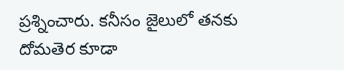ప్రశ్నించారు. కనీసం జైలులో తనకు దోమతెర కూడా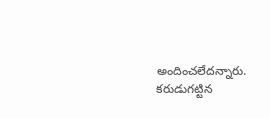అందించలేదన్నారు. కరుడుగట్టిన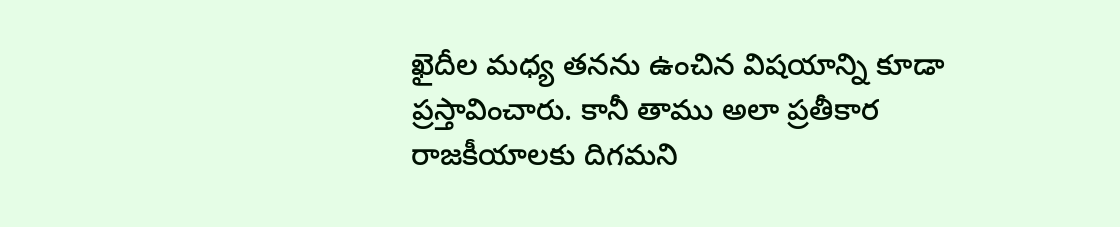ఖైదీల మధ్య తనను ఉంచిన విషయాన్ని కూడా ప్రస్తావించారు. కానీ తాము అలా ప్రతీకార రాజకీయాలకు దిగమని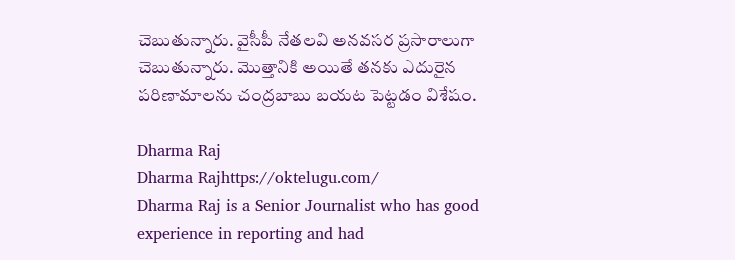చెబుతున్నారు. వైసీపీ నేతలవి అనవసర ప్రసారాలుగా చెబుతున్నారు. మొత్తానికి అయితే తనకు ఎదురైన పరిణామాలను చంద్రబాబు బయట పెట్టడం విశేషం.

Dharma Raj
Dharma Rajhttps://oktelugu.com/
Dharma Raj is a Senior Journalist who has good experience in reporting and had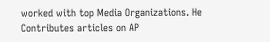worked with top Media Organizations. He Contributes articles on AP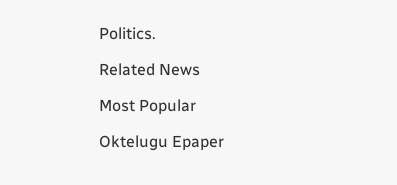Politics.

Related News

Most Popular

Oktelugu Epaper